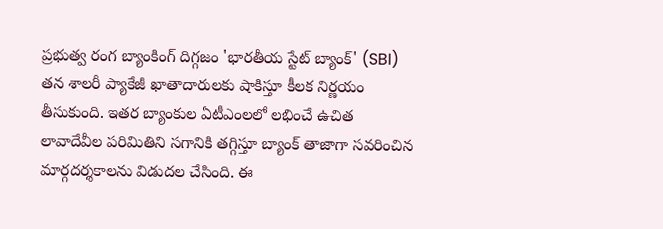ప్రభుత్వ రంగ బ్యాంకింగ్ దిగ్గజం 'భారతీయ స్టేట్ బ్యాంక్' (SBI) తన శాలరీ ప్యాకేజీ ఖాతాదారులకు షాకిస్తూ కీలక నిర్ణయం తీసుకుంది. ఇతర బ్యాంకుల ఏటీఎంలలో లభించే ఉచిత లావాదేవీల పరిమితిని సగానికి తగ్గిస్తూ బ్యాంక్ తాజాగా సవరించిన మార్గదర్శకాలను విడుదల చేసింది. ఈ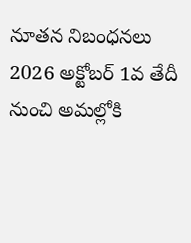నూతన నిబంధనలు 2026 అక్టోబర్ 1వ తేదీ నుంచి అమల్లోకి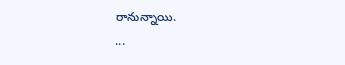రానున్నాయి.
...